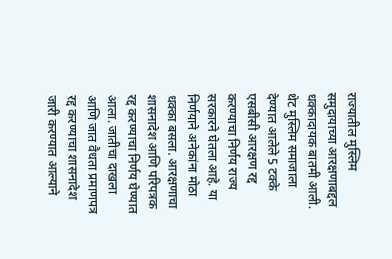राज्यातील मुस्लिम समुदायाच्या आरक्षणाबद्दल धक्कादायक बातमी आली. थेट मुस्लिम समाजाला देण्यात आलेले 5 टक्के एसबीसी आरक्षण रद्द करण्याचा निर्णय राज्य सरकारने घेतला आहे. या निर्णयाने अनेकांना मोठा धक्का बसला. आरक्षणाचा शासनादेश आणि परिपत्रक रद्द करण्याचा निर्णय घेण्यात आला. जातीचा दाखला आणि जात वैधता प्रमाणपत्र रद्द करण्याचा शासनादेश जारी करण्यात आल्याने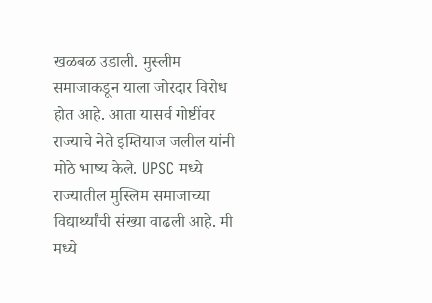खळबळ उडाली. मुस्लीम समाजाकडून याला जोरदार विरोध होत आहे. आता यासर्व गोष्टींवर राज्याचे नेते इम्तियाज जलील यांनी मोठे भाष्य केले. UPSC मध्ये राज्यातील मुस्लिम समाजाच्या विद्यार्थ्यांची संख्या वाढली आहे. मी मध्ये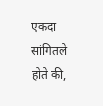एकदा सांगितले होते की,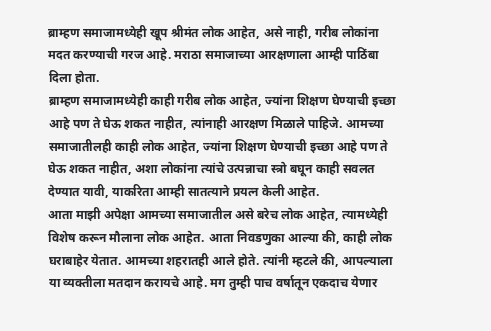ब्राम्हण समाजामध्येही खूप श्रीमंत लोक आहेत, असे नाही, गरीब लोकांना मदत करण्याची गरज आहे. मराठा समाजाच्या आरक्षणाला आम्ही पाठिंबा दिला होता.
ब्राम्हण समाजामध्येही काही गरीब लोक आहेत, ज्यांना शिक्षण घेण्याची इच्छा आहे पण ते घेऊ शकत नाहीत, त्यांनाही आरक्षण मिळाले पाहिजे. आमच्या समाजातीलही काही लोक आहेत, ज्यांना शिक्षण घेण्याची इच्छा आहे पण ते घेऊ शकत नाहीत, अशा लोकांना त्यांचे उत्पन्नाचा स्त्रो बघून काही सवलत देण्यात यावी, याकरिता आम्ही सातत्याने प्रयत्न केली आहेत.
आता माझी अपेक्षा आमच्या समाजातील असे बरेच लोक आहेत, त्यामध्येही विशेष करून मौलाना लोक आहेत. आता निवडणुका आल्या की, काही लोक घराबाहेर येतात. आमच्या शहरातही आले होते. त्यांनी म्हटले की, आपल्याला या व्यक्तीला मतदान करायचे आहे. मग तुम्ही पाच वर्षातून एकदाच येणार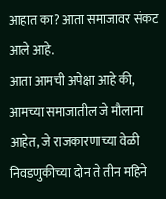आहात का? आता समाजावर संकट आले आहे.
आता आमची अपेक्षा आहे की, आमच्या समाजातील जे मौलाना आहेत, जे राजकारणाच्या वेळी निवडणुकीच्या दोन ते तीन महिने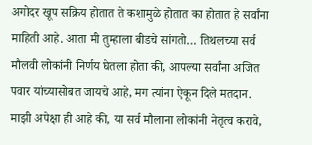अगोदर खूप सक्रिय होतात ते कशामुळे होतात का होतात हे सर्वांना माहिती आहे. आता मी तुम्हाला बीडचे सांगतो… तिथलच्या सर्व मौलवी लोकांनी निर्णय घेतला होता की, आपल्या सर्वांना अजित पवार यांच्यासोबत जायचे आहे, मग त्यांना ऐकून दिले मतदान. माझी अपेक्षा ही आहे की, या सर्व मौलाना लोकांनी नेतृत्व करावे,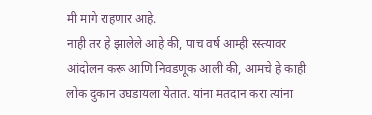मी मागे राहणार आहे.
नाही तर हे झालेले आहे की, पाच वर्ष आम्ही रस्त्यावर आंदोलन करू आणि निवडणूक आली की, आमचे हे काही लोक दुकान उघडायला येतात. यांना मतदान करा त्यांना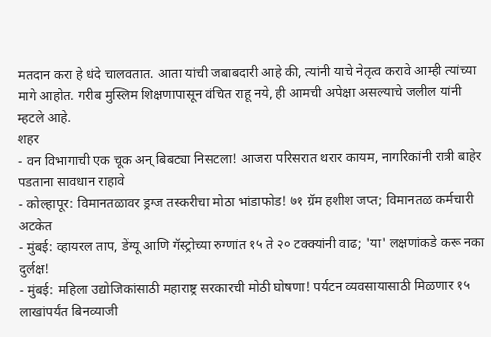मतदान करा हे धंदे चालवतात. आता यांची जबाबदारी आहे की, त्यांनी याचे नेतृत्व करावे आम्ही त्यांच्या मागे आहोत. गरीब मुस्लिम शिक्षणापासून वंचित राहू नये, ही आमची अपेक्षा असल्याचे जलील यांनी म्हटले आहे.
शहर
- वन विभागाची एक चूक अन् बिबट्या निसटला! आजरा परिसरात थरार कायम, नागरिकांनी रात्री बाहेर पडताना सावधान राहावे
- कोल्हापूर: विमानतळावर ड्रग्ज तस्करीचा मोठा भांडाफोड! ७१ ग्रॅम हशीश जप्त; विमानतळ कर्मचारी अटकेत
- मुंबई: व्हायरल ताप, डेंग्यू आणि गॅस्ट्रोच्या रुग्णांत १५ ते २० टक्क्यांनी वाढ; 'या' लक्षणांकडे करू नका दुर्लक्ष!
- मुंबई: महिला उद्योजिकांसाठी महाराष्ट्र सरकारची मोठी घोषणा! पर्यटन व्यवसायासाठी मिळणार १५ लाखांपर्यंत बिनव्याजी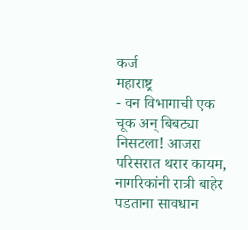कर्ज
महाराष्ट्र
- वन विभागाची एक चूक अन् बिबट्या निसटला! आजरा परिसरात थरार कायम, नागरिकांनी रात्री बाहेर पडताना सावधान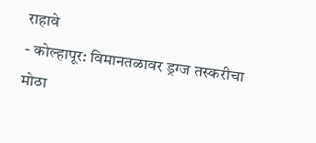राहावे
- कोल्हापूर: विमानतळावर ड्रग्ज तस्करीचा मोठा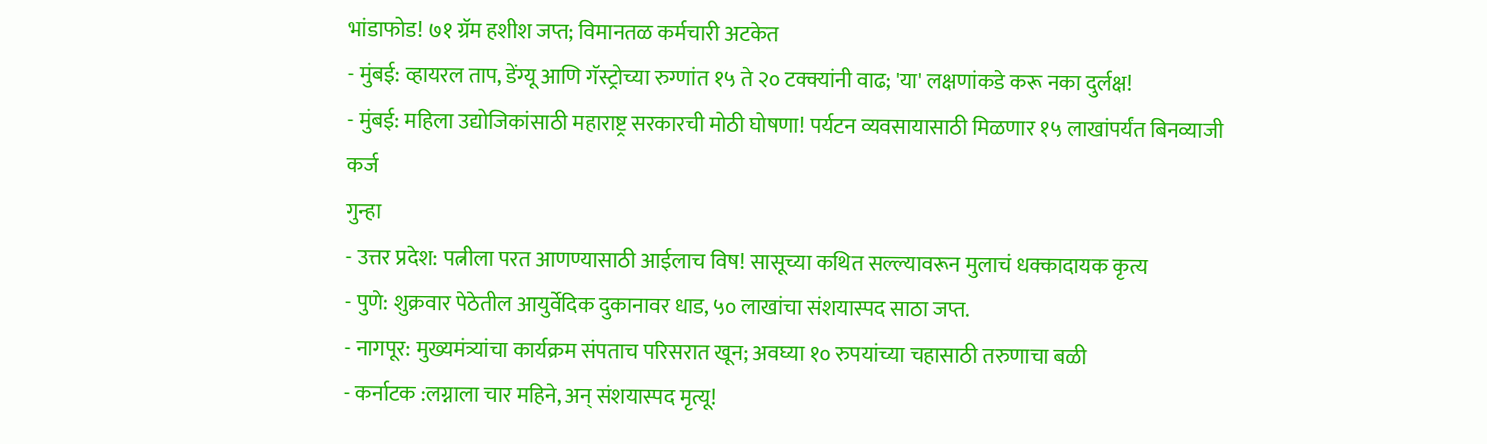भांडाफोड! ७१ ग्रॅम हशीश जप्त; विमानतळ कर्मचारी अटकेत
- मुंबई: व्हायरल ताप, डेंग्यू आणि गॅस्ट्रोच्या रुग्णांत १५ ते २० टक्क्यांनी वाढ; 'या' लक्षणांकडे करू नका दुर्लक्ष!
- मुंबई: महिला उद्योजिकांसाठी महाराष्ट्र सरकारची मोठी घोषणा! पर्यटन व्यवसायासाठी मिळणार १५ लाखांपर्यंत बिनव्याजी कर्ज
गुन्हा
- उत्तर प्रदेश: पत्नीला परत आणण्यासाठी आईलाच विष! सासूच्या कथित सल्ल्यावरून मुलाचं धक्कादायक कृत्य
- पुणे: शुक्रवार पेठेतील आयुर्वेदिक दुकानावर धाड, ५० लाखांचा संशयास्पद साठा जप्त.
- नागपूर: मुख्यमंत्र्यांचा कार्यक्रम संपताच परिसरात खून; अवघ्या १० रुपयांच्या चहासाठी तरुणाचा बळी
- कर्नाटक :लग्नाला चार महिने, अन् संशयास्पद मृत्यू!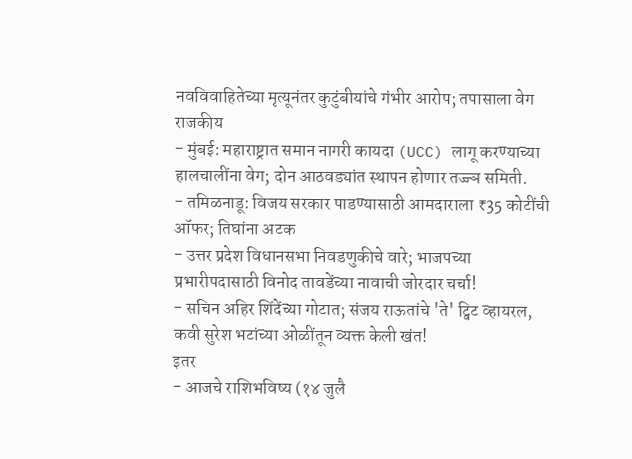नवविवाहितेच्या मृत्यूनंतर कुटुंबीयांचे गंभीर आरोप; तपासाला वेग
राजकीय
- मुंबई: महाराष्ट्रात समान नागरी कायदा (UCC) लागू करण्याच्या हालचालींना वेग; दोन आठवड्यांत स्थापन होणार तज्ज्ञ समिती.
- तमिळनाडू: विजय सरकार पाडण्यासाठी आमदाराला ₹35 कोटींची ऑफर; तिघांना अटक
- उत्तर प्रदेश विधानसभा निवडणुकीचे वारे; भाजपच्या प्रभारीपदासाठी विनोद तावडेंच्या नावाची जोरदार चर्चा!
- सचिन अहिर शिंदेंच्या गोटात; संजय राऊतांचे 'ते' ट्विट व्हायरल, कवी सुरेश भटांच्या ओळींतून व्यक्त केली खंत!
इतर
- आजचे राशिभविष्य (१४ जुलै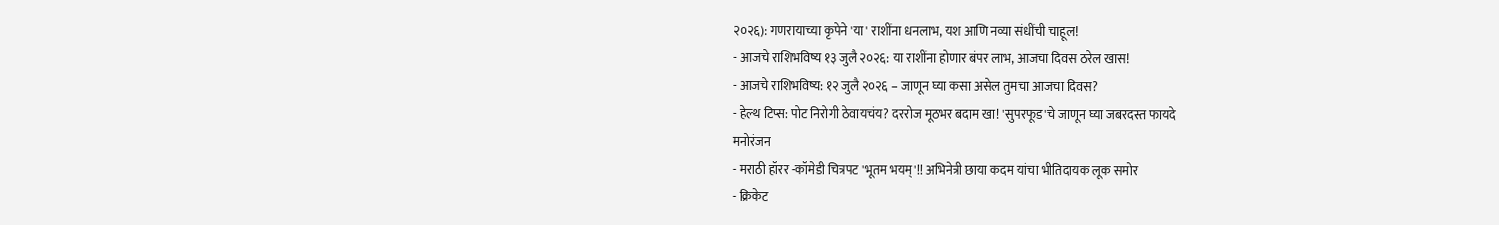२०२६): गणरायाच्या कृपेने 'या' राशींना धनलाभ, यश आणि नव्या संधींची चाहूल!
- आजचे राशिभविष्य १३ जुलै २०२६: या राशींना होणार बंपर लाभ, आजचा दिवस ठरेल खास!
- आजचे राशिभविष्य: १२ जुलै २०२६ – जाणून घ्या कसा असेल तुमचा आजचा दिवस?
- हेल्थ टिप्स: पोट निरोगी ठेवायचंय? दररोज मूठभर बदाम खा! 'सुपरफूड'चे जाणून घ्या जबरदस्त फायदे
मनोरंजन
- मराठी हॉरर -कॉमेडी चित्रपट 'भूतम भयम्'!! अभिनेत्री छाया कदम यांचा भीतिदायक लूक समोर
- क्रिकेट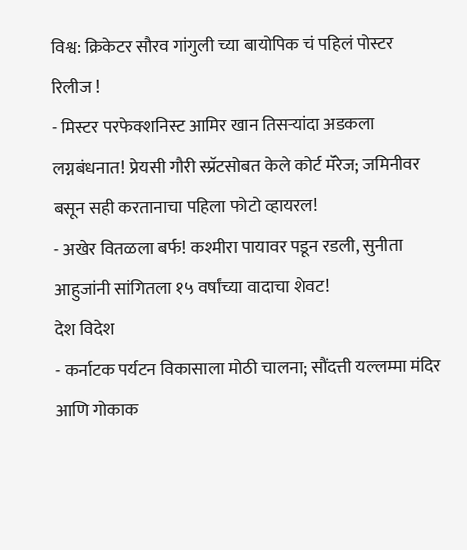विश्व: क्रिकेटर सौरव गांगुली च्या बायोपिक चं पहिलं पोस्टर रिलीज !
- मिस्टर परफेक्शनिस्ट आमिर खान तिसऱ्यांदा अडकला लग्नबंधनात! प्रेयसी गौरी स्प्रॅटसोबत केले कोर्ट मॅरेज; जमिनीवर बसून सही करतानाचा पहिला फोटो व्हायरल!
- अखेर वितळला बर्फ! कश्मीरा पायावर पडून रडली, सुनीता आहुजांनी सांगितला १५ वर्षांच्या वादाचा शेवट!
देश विदेश
- कर्नाटक पर्यटन विकासाला मोठी चालना; सौंदत्ती यल्लम्मा मंदिर आणि गोकाक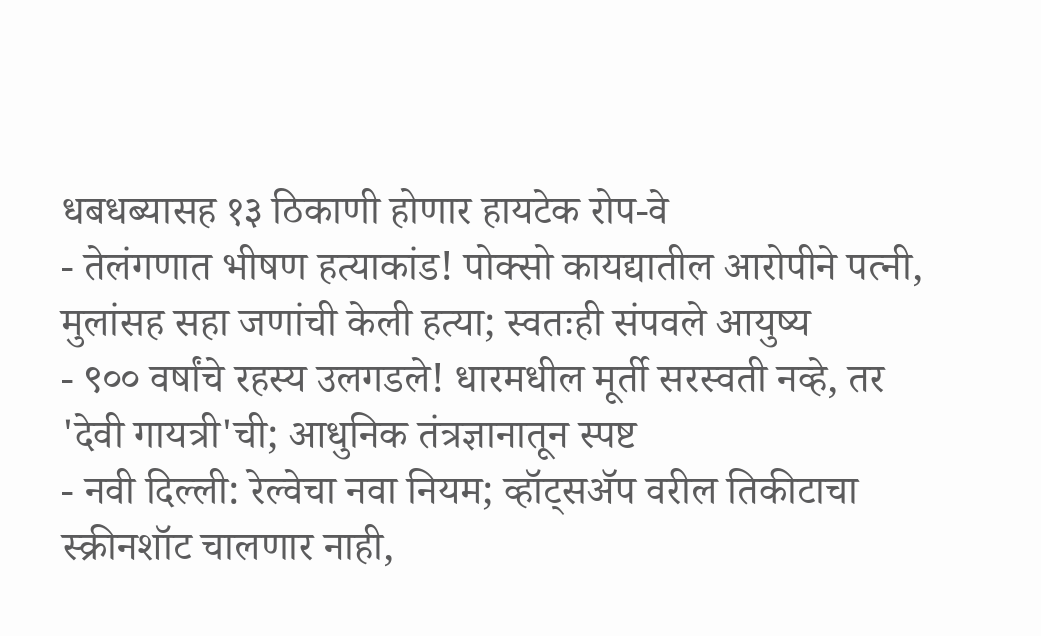धबधब्यासह १३ ठिकाणी होणार हायटेक रोप-वे
- तेलंगणात भीषण हत्याकांड! पोक्सो कायद्यातील आरोपीने पत्नी, मुलांसह सहा जणांची केली हत्या; स्वतःही संपवले आयुष्य
- ९०० वर्षांचे रहस्य उलगडले! धारमधील मूर्ती सरस्वती नव्हे, तर 'देवी गायत्री'ची; आधुनिक तंत्रज्ञानातून स्पष्ट
- नवी दिल्ली: रेल्वेचा नवा नियम; व्हॉट्सॲप वरील तिकीटाचा स्क्रीनशॉट चालणार नाही,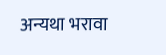अन्यथा भरावा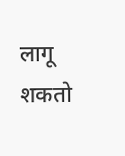लागू शकतो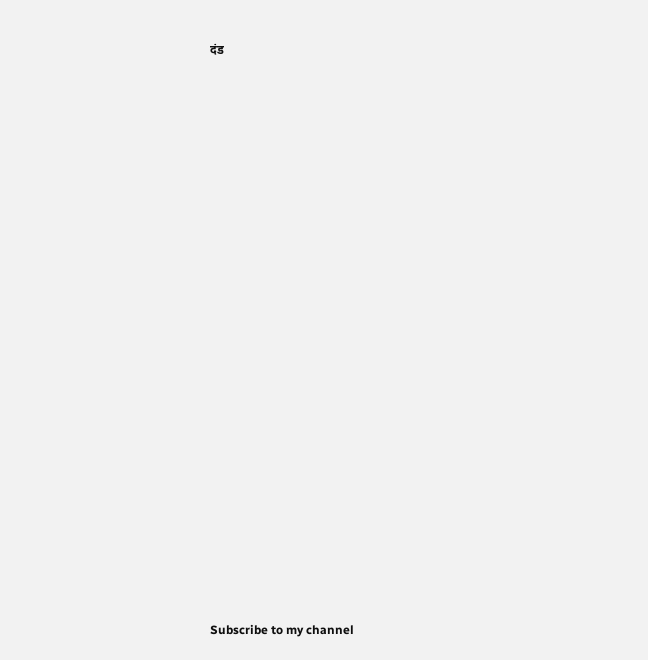दंड
























Subscribe to my channel